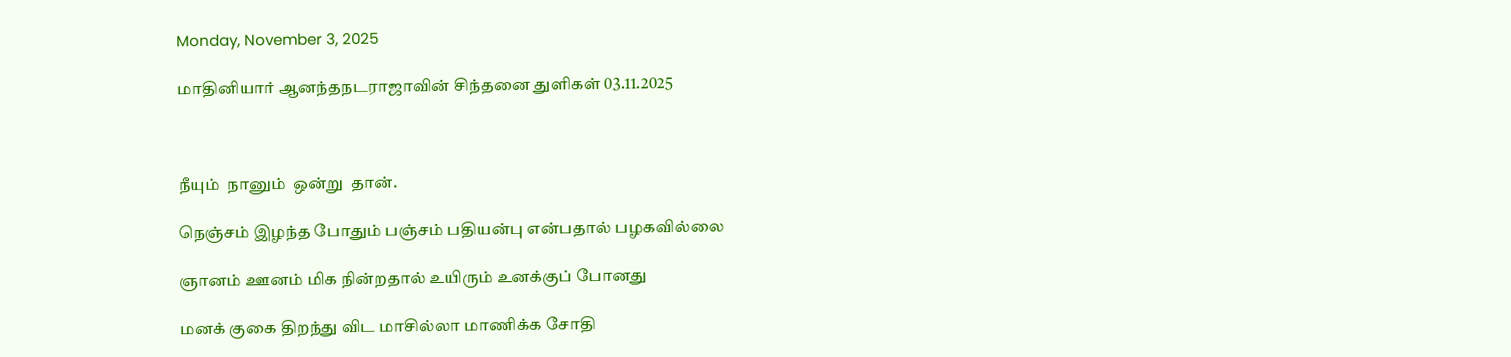Monday, November 3, 2025

மாதினியார் ஆனந்தநடராஜாவின் சிந்தனை துளிகள் 03.11.2025



நீயும்  நானும்  ஒன்று  தான்.

நெஞ்சம் இழந்த போதும் பஞ்சம் பதியன்பு என்பதால் பழகவில்லை

ஞானம் ஊனம் மிக நின்றதால் உயிரும் உனக்குப் போனது

மனக் குகை திறந்து விட மாசில்லா மாணிக்க சோதி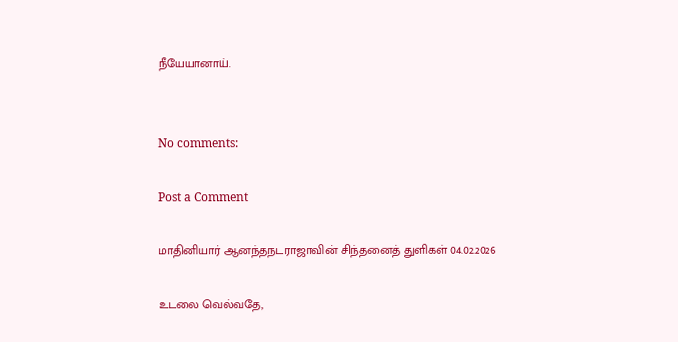நீயேயானாய்.


No comments:

Post a Comment

மாதினியார் ஆனந்தநடராஜாவின் சிந்தனைத் துளிகள் 04.02.2026

உடலை வெல்வதே,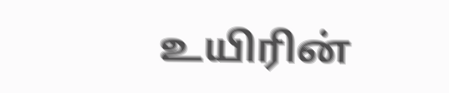உயிரின்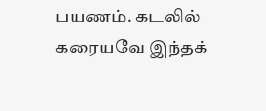பயணம். கடலில் கரையவே இந்தக்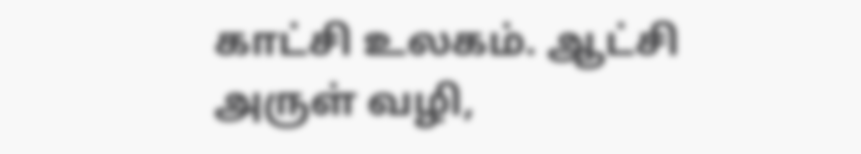காட்சி உலகம். ஆட்சி அருள் வழி,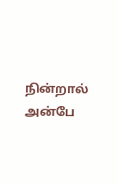நின்றால் அன்பே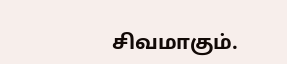சிவமாகும்.